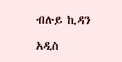ብሉይ ኪዳን

አዲስ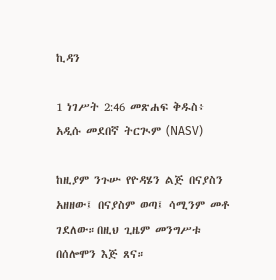ኪዳን

1 ነገሥት 2:46 መጽሐፍ ቅዱስ፥ አዲሱ መደበኛ ትርጒም (NASV)

ከዚያም ንጉሡ የዮዳሄን ልጅ በናያስን አዘዘው፤ በናያስም ወጣ፤ ሳሚንም መቶ ገደለው።በዚህ ጊዜም መንግሥቱ በሰሎሞን እጅ ጸና።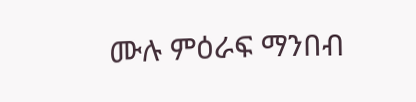ሙሉ ምዕራፍ ማንበብ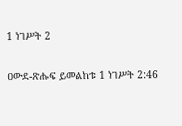1 ነገሥት 2

ዐውደ-ጽሑፍ ይመልከቱ 1 ነገሥት 2:46